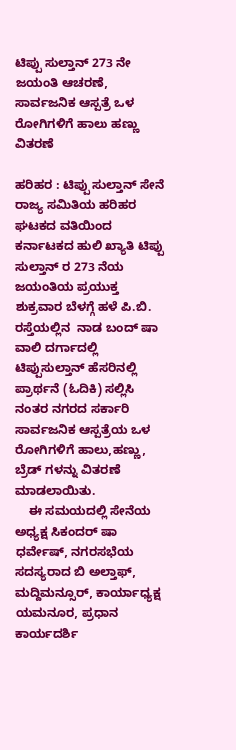ಟಿಪ್ಪು ಸುಲ್ತಾನ್ 273 ನೇ ಜಯಂತಿ ಆಚರಣೆ, ಸಾರ್ವಜನಿಕ ಆಸ್ಪತ್ರೆ ಒಳ ರೋಗಿಗಳಿಗೆ ಹಾಲು ಹಣ್ಣು ವಿತರಣೆ

ಹರಿಹರ : ಟಿಪ್ಪು ಸುಲ್ತಾನ್ ಸೇನೆ ರಾಜ್ಯ ಸಮಿತಿಯ ಹರಿಹರ ಘಟಕದ ವತಿಯಿಂದ ಕರ್ನಾಟಕದ ಹುಲಿ ಖ್ಯಾತಿ ಟಿಪ್ಪು ಸುಲ್ತಾನ್ ರ 273 ನೆಯ ಜಯಂತಿಯ ಪ್ರಯುಕ್ತ ಶುಕ್ರವಾರ ಬೆಳಗ್ಗೆ ಹಳೆ ಪಿ.ಬಿ. ರಸ್ತೆಯಲ್ಲಿನ  ನಾಡ ಬಂದ್ ಷಾ ವಾಲಿ ದರ್ಗಾದಲ್ಲಿ ಟಿಪ್ಪುಸುಲ್ತಾನ್ ಹೆಸರಿನಲ್ಲಿ ಪ್ರಾರ್ಥನೆ (ಓದಿಕಿ) ಸಲ್ಲಿಸಿ ನಂತರ ನಗರದ ಸರ್ಕಾರಿ ಸಾರ್ವಜನಿಕ ಆಸ್ಪತ್ರೆಯ ಒಳ ರೋಗಿಗಳಿಗೆ ಹಾಲು,ಹಣ್ಣು, ಬ್ರೆಡ್ ಗಳನ್ನು ವಿತರಣೆ ಮಾಡಲಾಯಿತು.
    ಈ ಸಮಯದಲ್ಲಿ ಸೇನೆಯ ಅಧ್ಯಕ್ಷ ಸಿಕಂದರ್ ಷಾ ಧರ್ವೇಷ್, ನಗರಸಭೆಯ ಸದಸ್ಯರಾದ ಬಿ ಅಲ್ತಾಫ್, ಮದ್ದಿಮನ್ಸೂರ್, ಕಾರ್ಯಾಧ್ಯಕ್ಷ ಯಮನೂರ, ಪ್ರಧಾನ ಕಾರ್ಯದರ್ಶಿ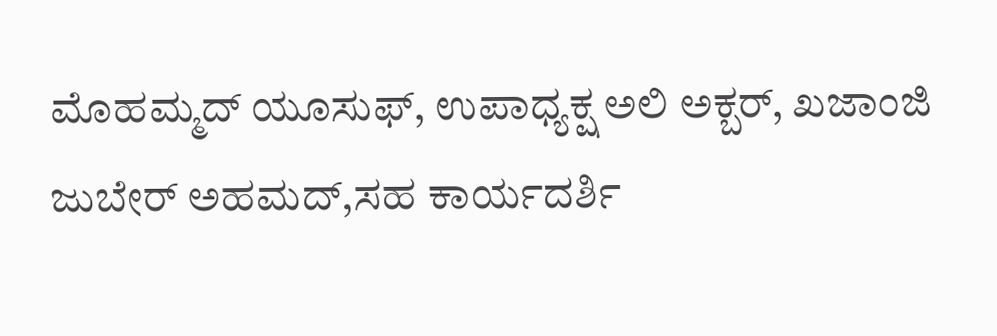ಮೊಹಮ್ಮದ್ ಯೂಸುಫ್, ಉಪಾಧ್ಯಕ್ಷ ಅಲಿ ಅಕ್ಬರ್, ಖಜಾಂಜಿ ಜುಬೇರ್ ಅಹಮದ್,ಸಹ ಕಾರ್ಯದರ್ಶಿ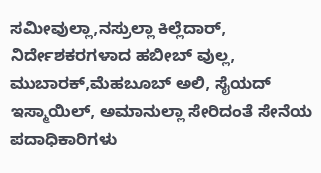ಸಮೀವುಲ್ಲಾ,ನಸ್ರುಲ್ಲಾ ಕಿಲ್ಲೆದಾರ್, ನಿರ್ದೇಶಕರಗಳಾದ ಹಬೀಬ್ ವುಲ್ಲ, ಮುಬಾರಕ್,ಮೆಹಬೂಬ್ ಅಲಿ, ಸೈಯದ್ ಇಸ್ಮಾಯಿಲ್, ಅಮಾನುಲ್ಲಾ ಸೇರಿದಂತೆ ಸೇನೆಯ ಪದಾಧಿಕಾರಿಗಳು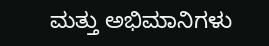ಮತ್ತು ಅಭಿಮಾನಿಗಳು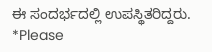ಈ ಸಂದರ್ಭದಲ್ಲಿ ಉಪಸ್ಥಿತರಿದ್ದರು.
*Please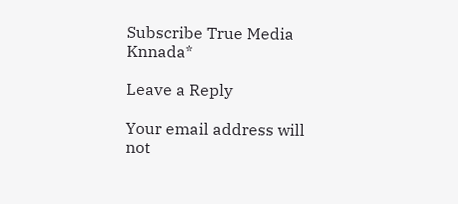Subscribe True Media Knnada*

Leave a Reply

Your email address will not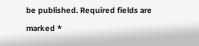be published. Required fields are marked *